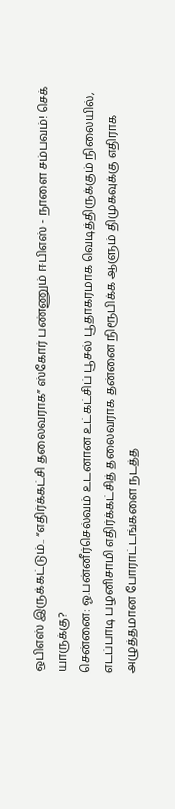ஒபிஎஸ் இருக்கட்டும்.. “எதிர்க்கட்சி தலைவராக” ஸ்கோர் பண்ணும் ஈபிஎஸ் - நாளை சம்பவம்! செக் யாருக்கு?
சென்னை: ஓ.பன்னீர்செல்வம் உடனான உட்கட்சிப் பூசல் பூதாகரமாக வெடித்திருக்கும் நிலையில், எடப்பாடி பழனிசாமி எதிர்க்கட்சித் தலைவராக தன்னை நிரூபிக்க ஆளும் திமுகவுக்கு எதிராக அழுத்தமான போராட்டங்களை நடத்த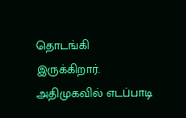தொடங்கி இருக்கிறார்.
அதிமுகவில் எடப்பாடி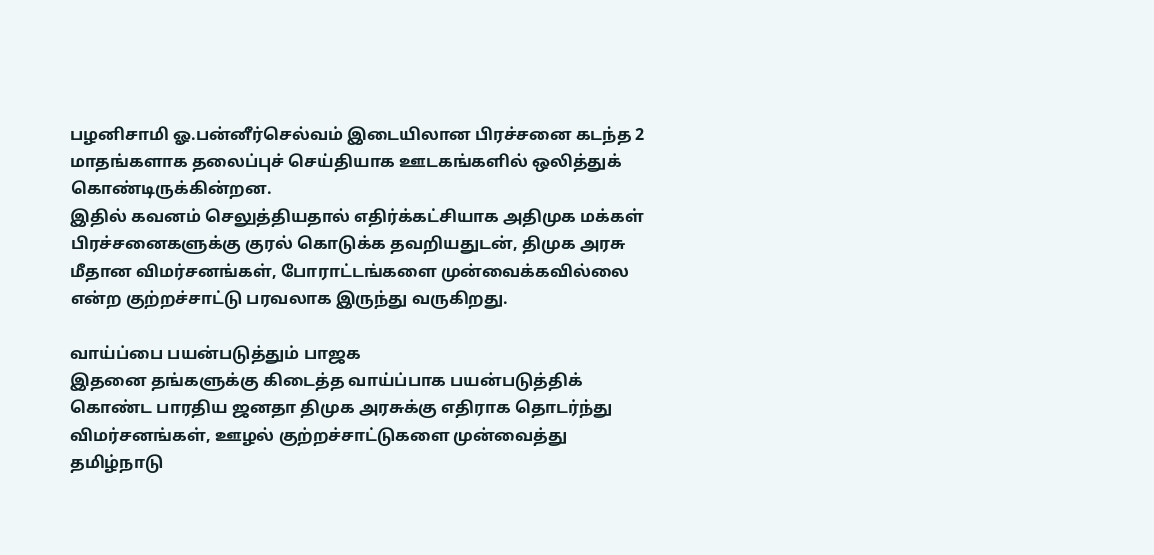பழனிசாமி ஓ.பன்னீர்செல்வம் இடையிலான பிரச்சனை கடந்த 2 மாதங்களாக தலைப்புச் செய்தியாக ஊடகங்களில் ஒலித்துக் கொண்டிருக்கின்றன.
இதில் கவனம் செலுத்தியதால் எதிர்க்கட்சியாக அதிமுக மக்கள் பிரச்சனைகளுக்கு குரல் கொடுக்க தவறியதுடன், திமுக அரசு மீதான விமர்சனங்கள், போராட்டங்களை முன்வைக்கவில்லை என்ற குற்றச்சாட்டு பரவலாக இருந்து வருகிறது.

வாய்ப்பை பயன்படுத்தும் பாஜக
இதனை தங்களுக்கு கிடைத்த வாய்ப்பாக பயன்படுத்திக் கொண்ட பாரதிய ஜனதா திமுக அரசுக்கு எதிராக தொடர்ந்து விமர்சனங்கள், ஊழல் குற்றச்சாட்டுகளை முன்வைத்து தமிழ்நாடு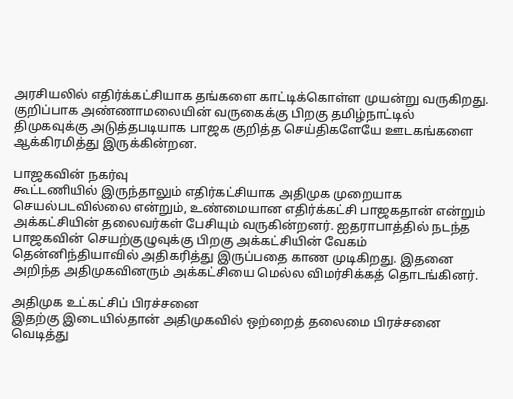அரசியலில் எதிர்க்கட்சியாக தங்களை காட்டிக்கொள்ள முயன்று வருகிறது. குறிப்பாக அண்ணாமலையின் வருகைக்கு பிறகு தமிழ்நாட்டில் திமுகவுக்கு அடுத்தபடியாக பாஜக குறித்த செய்திகளேயே ஊடகங்களை ஆக்கிரமித்து இருக்கின்றன.

பாஜகவின் நகர்வு
கூட்டணியில் இருந்தாலும் எதிர்கட்சியாக அதிமுக முறையாக செயல்படவில்லை என்றும், உண்மையான எதிர்க்கட்சி பாஜகதான் என்றும் அக்கட்சியின் தலைவர்கள் பேசியும் வருகின்றனர். ஐதராபாத்தில் நடந்த பாஜகவின் செயற்குழுவுக்கு பிறகு அக்கட்சியின் வேகம் தென்னிந்தியாவில் அதிகரித்து இருப்பதை காண முடிகிறது. இதனை அறிந்த அதிமுகவினரும் அக்கட்சியை மெல்ல விமர்சிக்கத் தொடங்கினர்.

அதிமுக உட்கட்சிப் பிரச்சனை
இதற்கு இடையில்தான் அதிமுகவில் ஒற்றைத் தலைமை பிரச்சனை வெடித்து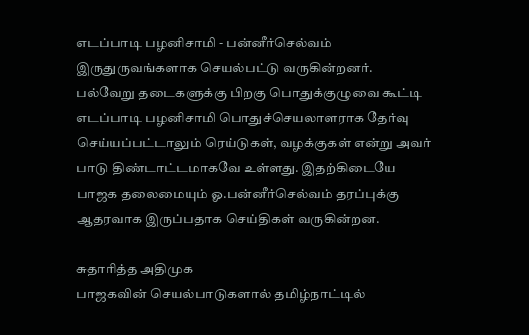எடப்பாடி பழனிசாமி - பன்னீர்செல்வம் இருதுருவங்களாக செயல்பட்டு வருகின்றனர். பல்வேறு தடைகளுக்கு பிறகு பொதுக்குழுவை கூட்டி எடப்பாடி பழனிசாமி பொதுச்செயலாளராக தேர்வு செய்யப்பட்டாலும் ரெய்டுகள், வழக்குகள் என்று அவர் பாடு திண்டாட்டமாகவே உள்ளது. இதற்கிடையே பாஜக தலைமையும் ஓ.பன்னீர்செல்வம் தரப்புக்கு ஆதரவாக இருப்பதாக செய்திகள் வருகின்றன.

சுதாரித்த அதிமுக
பாஜகவின் செயல்பாடுகளால் தமிழ்நாட்டில்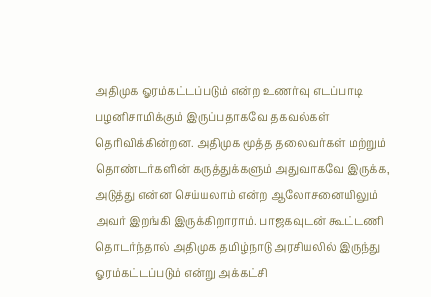அதிமுக ஓரம்கட்டப்படும் என்ற உணர்வு எடப்பாடி பழனிசாமிக்கும் இருப்பதாகவே தகவல்கள் தெரிவிக்கின்றன. அதிமுக மூத்த தலைவர்கள் மற்றும் தொண்டர்களின் கருத்துக்களும் அதுவாகவே இருக்க, அடுத்து என்ன செய்யலாம் என்ற ஆலோசனையிலும் அவர் இறங்கி இருக்கிறாராம். பாஜகவுடன் கூட்டணி தொடர்ந்தால் அதிமுக தமிழ்நாடு அரசியலில் இருந்து ஓரம்கட்டப்படும் என்று அக்கட்சி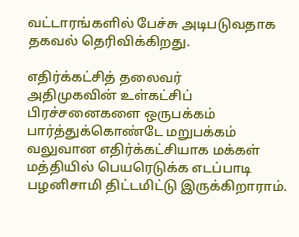வட்டாரங்களில் பேச்சு அடிபடுவதாக தகவல் தெரிவிக்கிறது.

எதிர்க்கட்சித் தலைவர்
அதிமுகவின் உள்கட்சிப் பிரச்சனைகளை ஒருபக்கம் பார்த்துக்கொண்டே மறுபக்கம் வலுவான எதிர்க்கட்சியாக மக்கள் மத்தியில் பெயரெடுக்க எடப்பாடி பழனிசாமி திட்டமிட்டு இருக்கிறாராம்.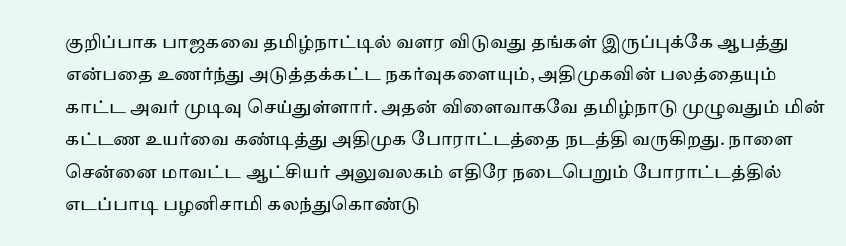குறிப்பாக பாஜகவை தமிழ்நாட்டில் வளர விடுவது தங்கள் இருப்புக்கே ஆபத்து என்பதை உணர்ந்து அடுத்தக்கட்ட நகர்வுகளையும், அதிமுகவின் பலத்தையும் காட்ட அவர் முடிவு செய்துள்ளார். அதன் விளைவாகவே தமிழ்நாடு முழுவதும் மின் கட்டண உயர்வை கண்டித்து அதிமுக போராட்டத்தை நடத்தி வருகிறது. நாளை சென்னை மாவட்ட ஆட்சியர் அலுவலகம் எதிரே நடைபெறும் போராட்டத்தில் எடப்பாடி பழனிசாமி கலந்துகொண்டு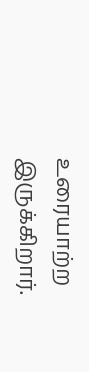உரையாற்ற இருக்கிறார்.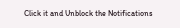Click it and Unblock the Notifications